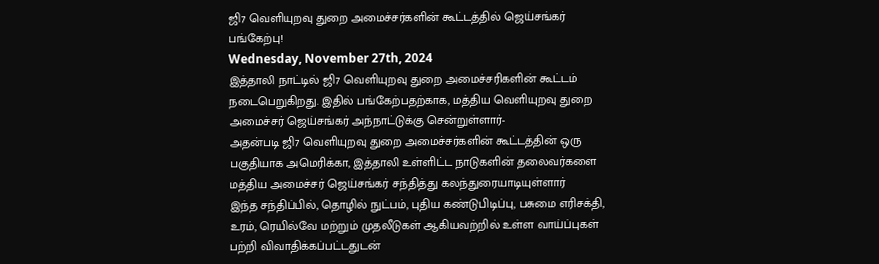ஜி7 வெளியுறவு துறை அமைச்சர்களின் கூட்டத்தில் ஜெய்சங்கர் பங்கேற்பு!
Wednesday, November 27th, 2024
இத்தாலி நாட்டில் ஜி7 வெளியுறவு துறை அமைச்சரிகளின் கூட்டம் நடைபெறுகிறது. இதில் பங்கேற்பதற்காக, மத்திய வெளியுறவு துறை அமைச்சர் ஜெய்சங்கர் அந்நாட்டுக்கு சென்றுள்ளார்-
அதன்படி ஜி7 வெளியுறவு துறை அமைச்சர்களின் கூட்டத்தின் ஒரு பகுதியாக அமெரிக்கா, இத்தாலி உள்ளிட்ட நாடுகளின் தலைவர்களை மத்திய அமைச்சர் ஜெய்சங்கர் சந்தித்து கலந்துரையாடியுள்ளார்
இந்த சந்திப்பில், தொழில் நுட்பம், புதிய கண்டுபிடிப்பு, பசுமை எரிசக்தி, உரம், ரெயில்வே மற்றும் முதலீடுகள் ஆகியவற்றில் உள்ள வாய்ப்புகள் பற்றி விவாதிக்கப்பட்டதுடன்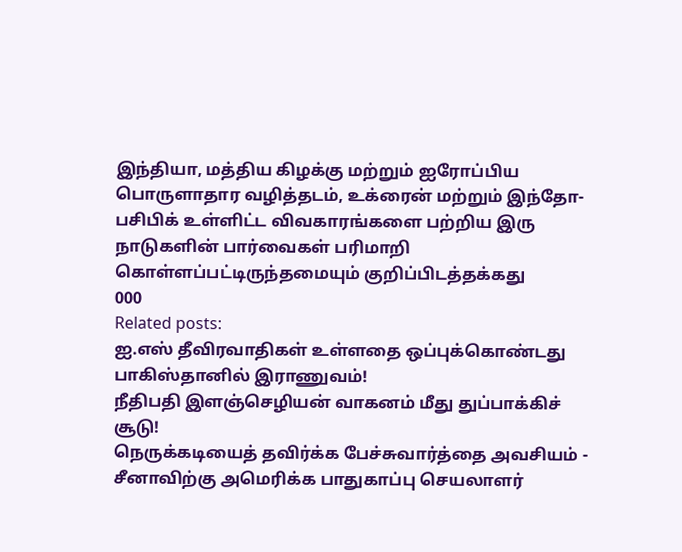இந்தியா, மத்திய கிழக்கு மற்றும் ஐரோப்பிய பொருளாதார வழித்தடம், உக்ரைன் மற்றும் இந்தோ-பசிபிக் உள்ளிட்ட விவகாரங்களை பற்றிய இரு நாடுகளின் பார்வைகள் பரிமாறி கொள்ளப்பட்டிருந்தமையும் குறிப்பிடத்தக்கது
000
Related posts:
ஐ.எஸ் தீவிரவாதிகள் உள்ளதை ஒப்புக்கொண்டது பாகிஸ்தானில் இராணுவம்!
நீதிபதி இளஞ்செழியன் வாகனம் மீது துப்பாக்கிச் சூடு!
நெருக்கடியைத் தவிர்க்க பேச்சுவார்த்தை அவசியம் - சீனாவிற்கு அமெரிக்க பாதுகாப்பு செயலாளர்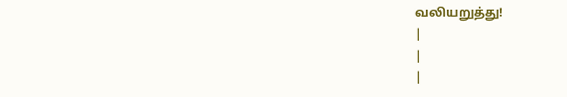வலியறுத்து!
|
|
|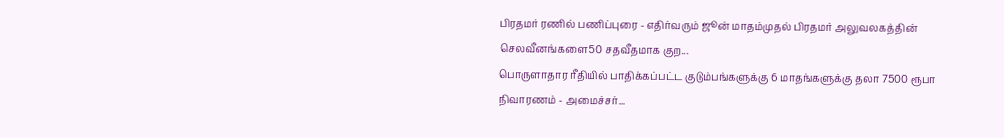பிரதமர் ரணில் பணிப்புரை - எதிர்வரும் ஜூன் மாதம்முதல் பிரதமர் அலுவலகத்தின் செலவீனங்களை50 சதவீதமாக குற...
பொருளாதார ரீதியில் பாதிக்கப்பட்ட குடும்பங்களுக்கு 6 மாதங்களுக்கு தலா 7500 ரூபா நிவாரணம் - அமைச்சர்...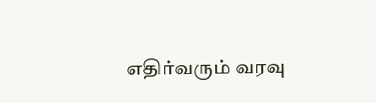எதிர்வரும் வரவு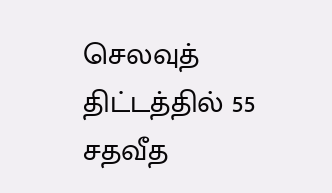செலவுத் திட்டத்தில் 55 சதவீத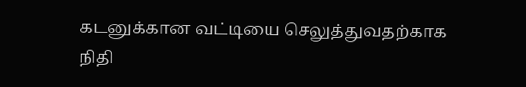கடனுக்கான வட்டியை செலுத்துவதற்காக நிதி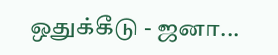ஒதுக்கீடு - ஜனா...